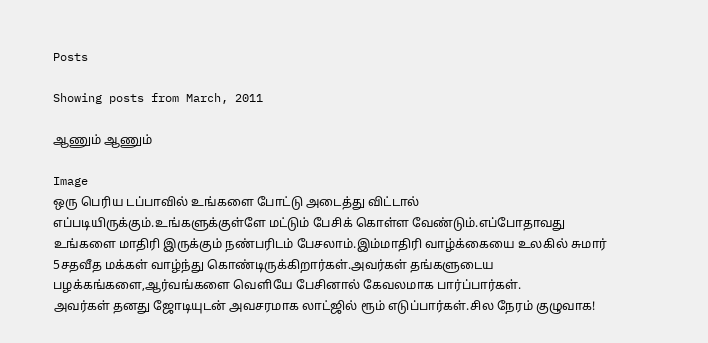Posts

Showing posts from March, 2011

ஆணும் ஆணும்

Image
ஒரு பெரிய டப்பாவில் உங்களை போட்டு அடைத்து விட்டால் எப்படியிருக்கும்.உங்களுக்குள்ளே மட்டும் பேசிக் கொள்ள வேண்டும்.எப்போதாவது உங்களை மாதிரி இருக்கும் நண்பரிடம் பேசலாம்.இம்மாதிரி வாழ்க்கையை உலகில் சுமார் 5சதவீத மக்கள் வாழ்ந்து கொண்டிருக்கிறார்கள்.அவர்கள் தங்களுடைய பழக்கங்களை,ஆர்வங்களை வெளியே பேசினால் கேவலமாக பார்ப்பார்கள்.                              அவர்கள் தனது ஜோடியுடன் அவசரமாக லாட்ஜில் ரூம் எடுப்பார்கள்.சில நேரம் குழுவாக!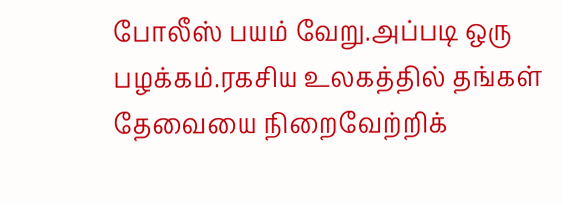போலீஸ் பயம் வேறு.அப்படி ஒரு பழக்கம்.ரகசிய உலகத்தில் தங்கள் தேவையை நிறைவேற்றிக்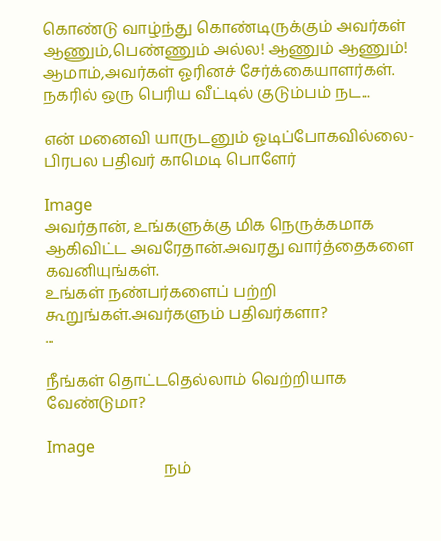கொண்டு வாழ்ந்து கொண்டிருக்கும் அவர்கள் ஆணும்,பெண்ணும் அல்ல! ஆணும் ஆணும்! ஆமாம்,அவர்கள் ஓரினச் சேர்க்கையாளர்கள்.                               நகரில் ஒரு பெரிய வீட்டில் குடும்பம் நட...

என் மனைவி யாருடனும் ஓடிப்போகவில்லை-பிரபல பதிவர் காமெடி பொளேர்

Image
அவர்தான், உங்களுக்கு மிக நெருக்கமாக ஆகிவிட்ட அவரேதான்.அவரது வார்த்தைகளை கவனியுங்கள்.                                                                                                                உங்கள் நண்பர்களைப் பற்றி கூறுங்கள்.அவர்களும் பதிவர்களா?                            ...

நீங்கள் தொட்டதெல்லாம் வெற்றியாக வேண்டுமா?

Image
                              நம்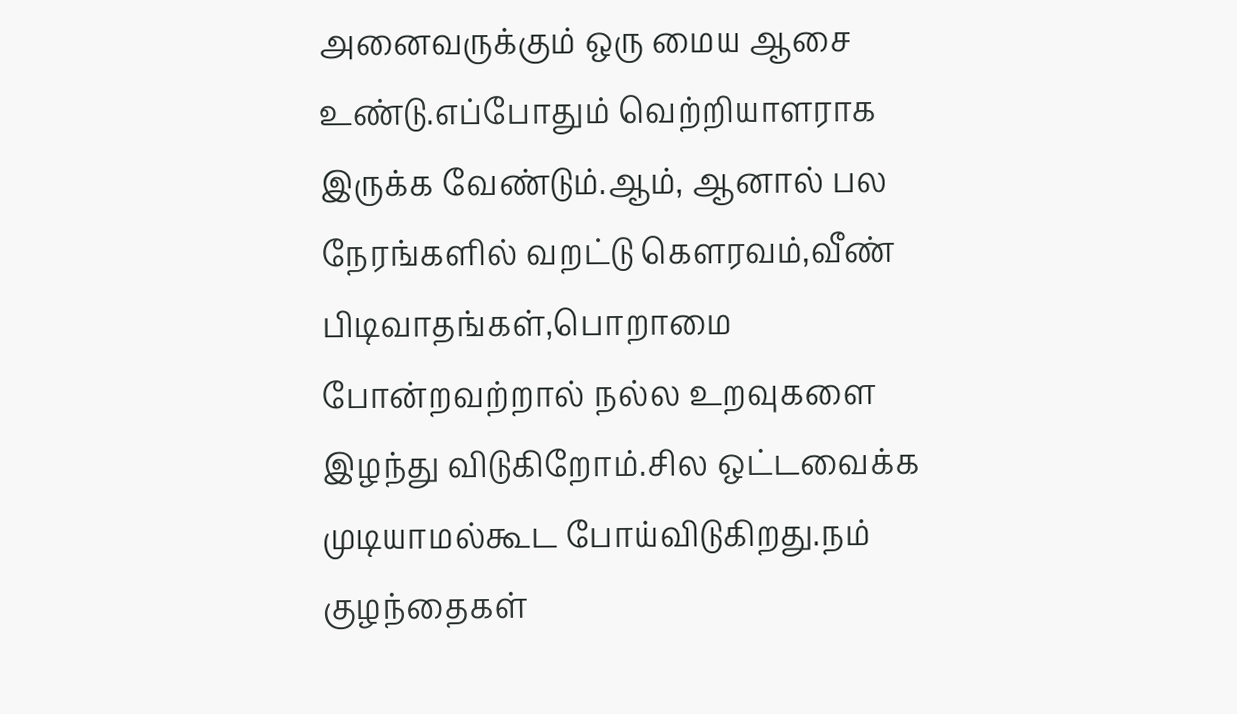அனைவருக்கும் ஒரு மைய ஆசை உண்டு.எப்போதும் வெற்றியாளராக இருக்க வேண்டும்.ஆம், ஆனால் பல நேரங்களில் வறட்டு கௌரவம்,வீண் பிடிவாதங்கள்,பொறாமை போன்றவற்றால் நல்ல உறவுகளை இழந்து விடுகிறோம்.சில ஒட்டவைக்க முடியாமல்கூட போய்விடுகிறது.நம் குழந்தைகள்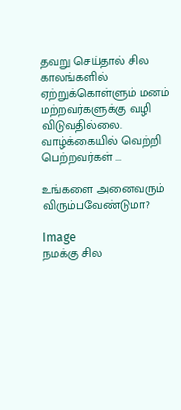தவறு செய்தால் சில காலங்களில் ஏற்றுக்கொள்ளும் மனம் மற்றவர்களுக்கு வழி விடுவதில்லை.                                                                            வாழ்க்கையில் வெற்றி பெற்றவர்கள் ...

உங்களை அனைவரும் விரும்பவேண்டுமா?

Image
நமக்கு சில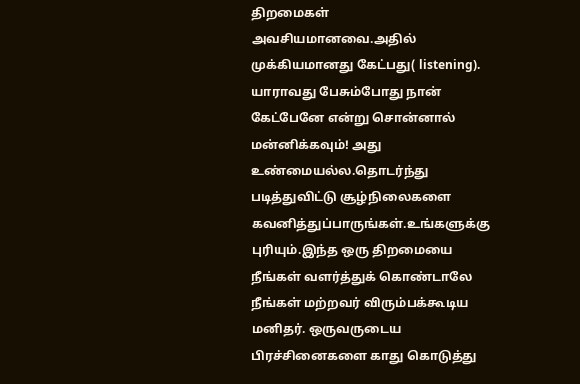திறமைகள் அவசியமானவை.அதில் முக்கியமானது கேட்பது( listening). யாராவது பேசும்போது நான் கேட்பேனே என்று சொன்னால் மன்னிக்கவும்! அது உண்மையல்ல.தொடர்ந்து படித்துவிட்டு சூழ்நிலைகளை கவனித்துப்பாருங்கள்.உங்களுக்கு புரியும்.இந்த ஒரு திறமையை நீங்கள் வளர்த்துக் கொண்டாலே நீங்கள் மற்றவர் விரும்பக்கூடிய மனிதர். ஒருவருடைய பிரச்சினைகளை காது கொடுத்து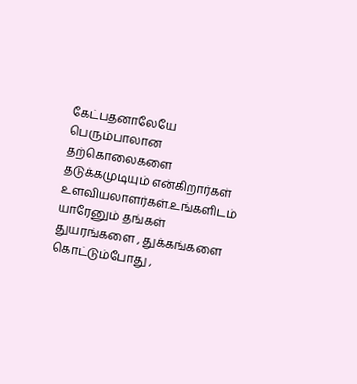கேட்பதனாலேயே பெரும்பாலான தற்கொலைகளை தடுக்கமுடியும் என்கிறார்கள் உளவியலாளர்கள்.உங்களிடம் யாரேனும் தங்கள் துயரங்களை , துக்கங்களை கொட்டும்போது ,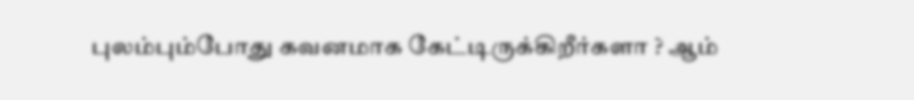புலம்பும்போது கவனமாக கேட்டிருக்கிறீர்களா ? ஆம்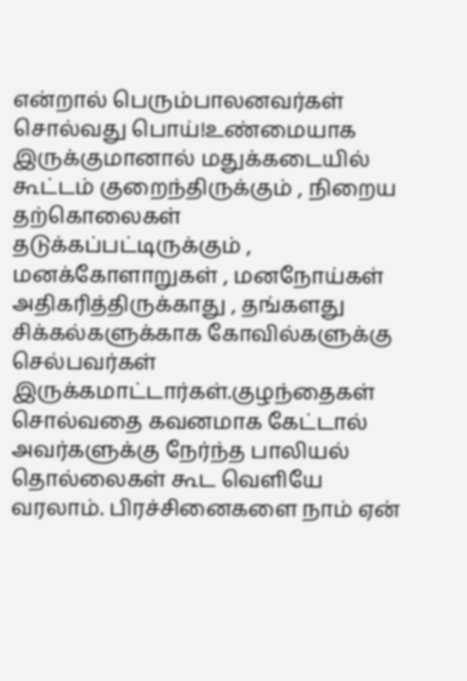என்றால் பெரும்பாலனவர்கள் சொல்வது பொய்!உண்மையாக இருக்குமானால் மதுக்கடையில் கூட்டம் குறைந்திருக்கும் , நிறைய தற்கொலைகள் தடுக்கப்பட்டிருக்கும் , மனக்கோளாறுகள் , மனநோய்கள் அதிகரித்திருக்காது , தங்களது சிக்கல்களுக்காக கோவில்களுக்கு செல்பவர்கள் இருக்கமாட்டார்கள்.குழந்தைகள் சொல்வதை கவனமாக கேட்டால் அவர்களுக்கு நேர்ந்த பாலியல் தொல்லைகள் கூட வெளியே வரலாம். பிரச்சினைகளை நாம் ஏன்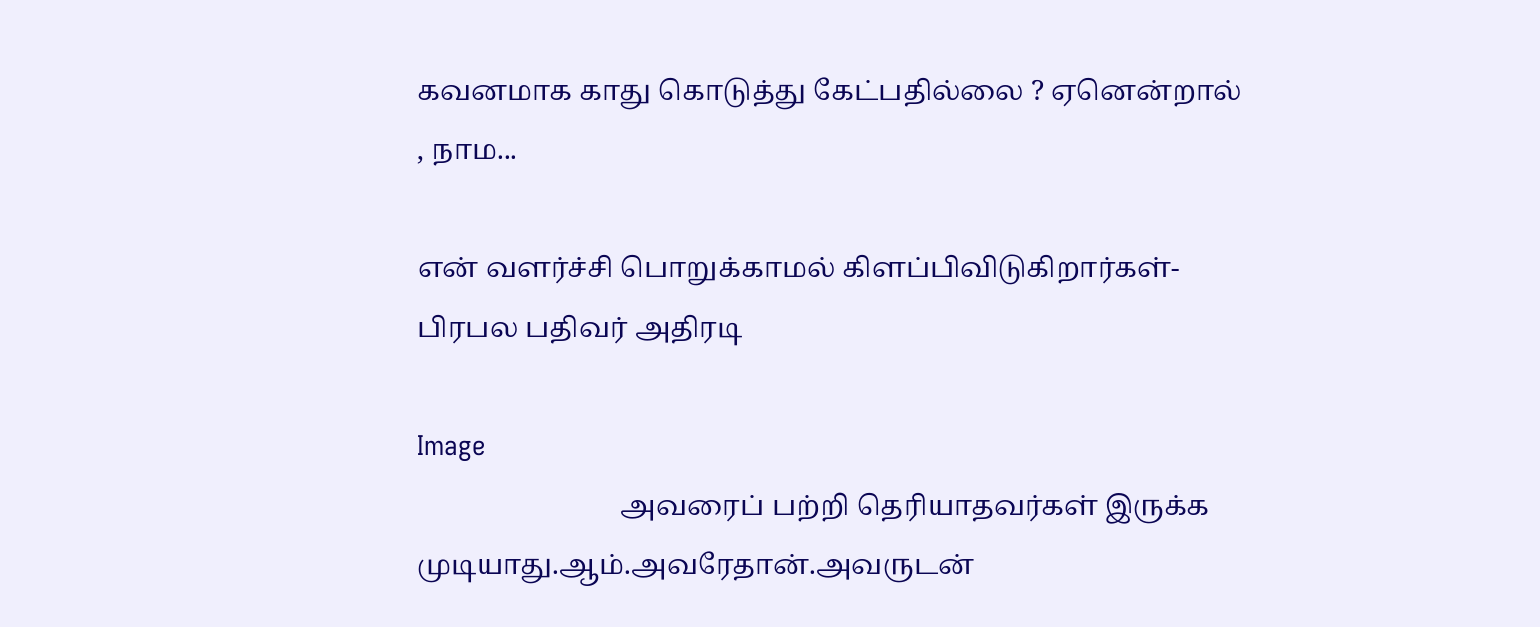கவனமாக காது கொடுத்து கேட்பதில்லை ? ஏனென்றால் , நாம...

என் வளர்ச்சி பொறுக்காமல் கிளப்பிவிடுகிறார்கள்-பிரபல பதிவர் அதிரடி

Image
                             அவரைப் பற்றி தெரியாதவர்கள் இருக்க முடியாது.ஆம்.அவரேதான்.அவருடன்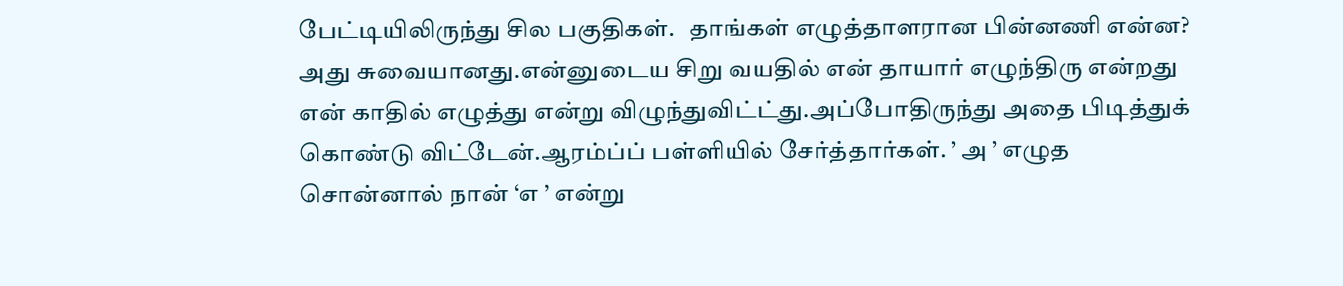பேட்டியிலிருந்து சில பகுதிகள்.   தாங்கள் எழுத்தாளரான பின்னணி என்ன?                                அது சுவையானது.என்னுடைய சிறு வயதில் என் தாயார் எழுந்திரு என்றது என் காதில் எழுத்து என்று விழுந்துவிட்ட்து.அப்போதிருந்து அதை பிடித்துக் கொண்டு விட்டேன்.ஆரம்ப்ப் பள்ளியில் சேர்த்தார்கள். ’ அ ’ எழுத சொன்னால் நான் ‘எ ’ என்று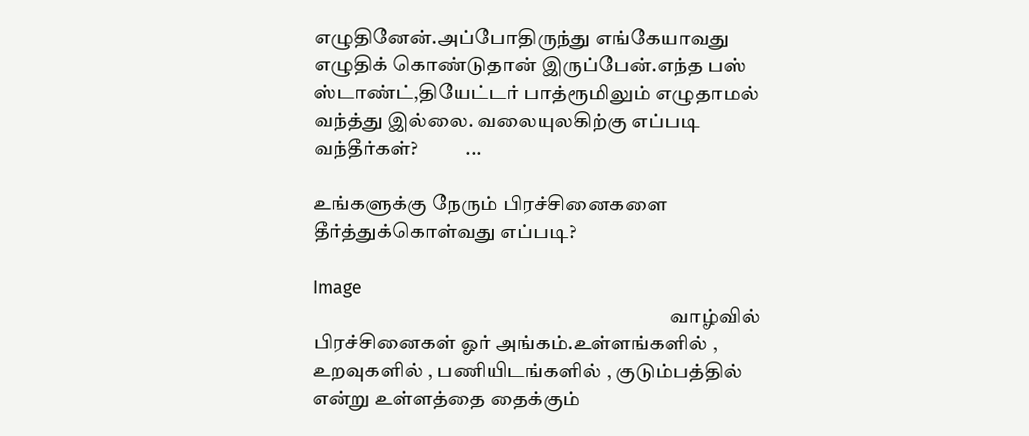எழுதினேன்.அப்போதிருந்து எங்கேயாவது எழுதிக் கொண்டுதான் இருப்பேன்.எந்த பஸ் ஸ்டாண்ட்,தியேட்டர் பாத்ரூமிலும் எழுதாமல் வந்த்து இல்லை. வலையுலகிற்கு எப்படி வந்தீர்கள்?            ...

உங்களுக்கு நேரும் பிரச்சினைகளை தீர்த்துக்கொள்வது எப்படி?

Image
                                                                                          வாழ்வில் பிரச்சினைகள் ஓர் அங்கம்.உள்ளங்களில் , உறவுகளில் , பணியிடங்களில் , குடும்பத்தில் என்று உள்ளத்தை தைக்கும்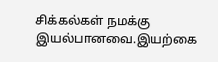சிக்கல்கள் நமக்கு இயல்பானவை.இயற்கை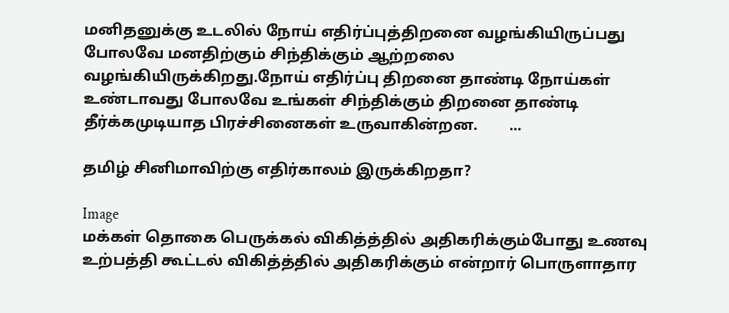மனிதனுக்கு உடலில் நோய் எதிர்ப்புத்திறனை வழங்கியிருப்பது போலவே மனதிற்கும் சிந்திக்கும் ஆற்றலை வழங்கியிருக்கிறது.நோய் எதிர்ப்பு திறனை தாண்டி நோய்கள் உண்டாவது போலவே உங்கள் சிந்திக்கும் திறனை தாண்டி தீர்க்கமுடியாத பிரச்சினைகள் உருவாகின்றன.        ...

தமிழ் சினிமாவிற்கு எதிர்காலம் இருக்கிறதா?

Image
மக்கள் தொகை பெருக்கல் விகித்த்தில் அதிகரிக்கும்போது உணவு உற்பத்தி கூட்டல் விகித்த்தில் அதிகரிக்கும் என்றார் பொருளாதார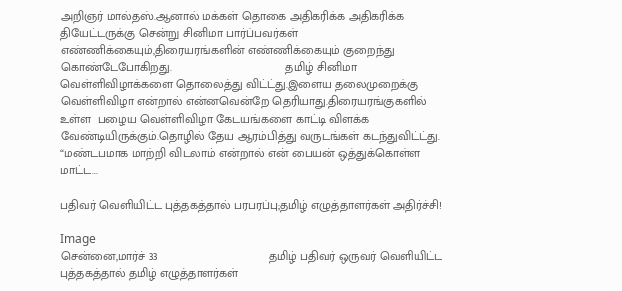அறிஞர் மால்தஸ்.ஆனால் மக்கள் தொகை அதிகரிக்க அதிகரிக்க தியேட்டருக்கு சென்று சினிமா பார்ப்பவர்கள் எண்ணிக்கையும்,திரையரங்களின் எண்ணிக்கையும் குறைந்து கொண்டேபோகிறது.                                  தமிழ் சினிமா வெள்ளிவிழாக்களை தொலைத்து விட்ட்து.இளைய தலைமுறைக்கு வெள்ளிவிழா என்றால் என்னவென்றே தெரியாது.திரையரங்குகளில் உள்ள  பழைய வெள்ளிவிழா கேடயங்களை காட்டி விளக்க வேண்டியிருக்கும்.தொழில் தேய ஆரம்பித்து வருடங்கள் கடந்துவிட்ட்து.                                   “மண்டபமாக மாற்றி விடலாம் என்றால் என் பையன் ஒத்துக்கொள்ள மாட்ட...

பதிவர் வெளியிட்ட புத்தகத்தால் பரபரப்பு;தமிழ் எழுத்தாளர்கள் அதிர்ச்சி!

Image
சென்னை,மார்ச் 33                                 தமிழ் பதிவர் ஒருவர் வெளியிட்ட புத்தகத்தால் தமிழ் எழுத்தாளர்கள்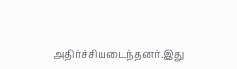அதிர்ச்சியடைந்தனர்.இது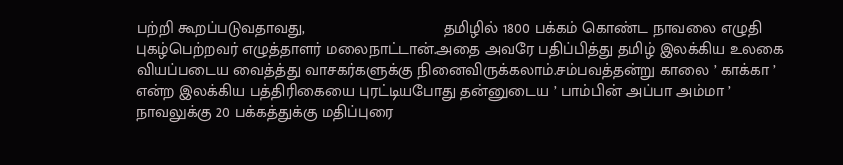பற்றி கூறப்படுவதாவது,                               தமிழில் 1800 பக்கம் கொண்ட நாவலை எழுதி புகழ்பெற்றவர் எழுத்தாளர் மலைநாட்டான்.அதை அவரே பதிப்பித்து தமிழ் இலக்கிய உலகை வியப்படைய வைத்த்து வாசகர்களுக்கு நினைவிருக்கலாம்.சம்பவத்தன்று காலை ’ காக்கா ’ என்ற இலக்கிய பத்திரிகையை புரட்டியபோது தன்னுடைய ’ பாம்பின் அப்பா அம்மா ’ நாவலுக்கு 20 பக்கத்துக்கு மதிப்புரை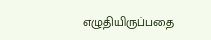எழுதியிருப்பதை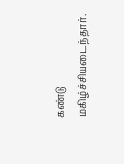கண்டு மகிழ்ச்சியடைந்தார்.